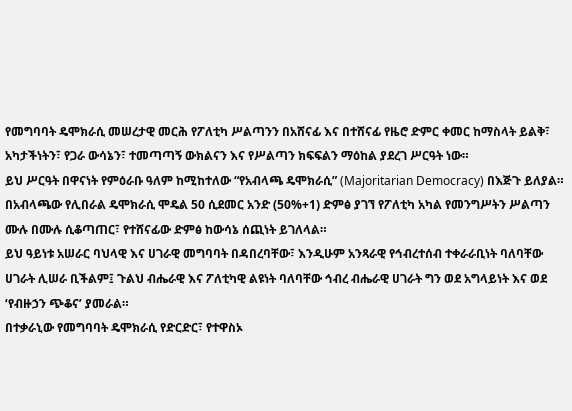የመግባባት ዴሞክራሲ መሠረታዊ መርሕ የፖለቲካ ሥልጣንን በአሸናፊ እና በተሸናፊ የዜሮ ድምር ቀመር ከማስላት ይልቅ፣ አካታችነትን፣ የጋራ ውሳኔን፣ ተመጣጣኝ ውክልናን እና የሥልጣን ክፍፍልን ማዕከል ያደረገ ሥርዓት ነው።
ይህ ሥርዓት በዋናነት የምዕራቡ ዓለም ከሚከተለው “የአብላጫ ዴሞክራሲ” (Majoritarian Democracy) በእጅጉ ይለያል። በአብላጫው የሊበራል ዴሞክራሲ ሞዴል 50 ሲደመር አንድ (50%+1) ድምፅ ያገኘ የፖለቲካ አካል የመንግሥትን ሥልጣን ሙሉ በሙሉ ሲቆጣጠር፣ የተሸናፊው ድምፅ ከውሳኔ ሰጪነት ይገለላል።
ይህ ዓይነቱ አሠራር ባህላዊ እና ሀገራዊ መግባባት በዳበረባቸው፣ እንዲሁም አንጻራዊ የኅብረተሰብ ተቀራራቢነት ባለባቸው ሀገራት ሊሠራ ቢችልም፤ ጉልህ ብሔራዊ እና ፖለቲካዊ ልዩነት ባለባቸው ኅብረ ብሔራዊ ሀገራት ግን ወደ አግላይነት እና ወደ ‘የብዙኃን ጭቆና’ ያመራል።
በተቃራኒው የመግባባት ዴሞክራሲ የድርድር፣ የተዋስኦ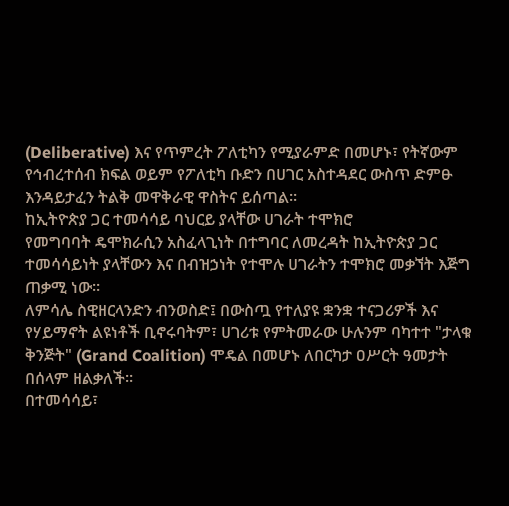(Deliberative) እና የጥምረት ፖለቲካን የሚያራምድ በመሆኑ፣ የትኛውም የኅብረተሰብ ክፍል ወይም የፖለቲካ ቡድን በሀገር አስተዳደር ውስጥ ድምፁ እንዳይታፈን ትልቅ መዋቅራዊ ዋስትና ይሰጣል።
ከኢትዮጵያ ጋር ተመሳሳይ ባህርይ ያላቸው ሀገራት ተሞክሮ
የመግባባት ዴሞክራሲን አስፈላጊነት በተግባር ለመረዳት ከኢትዮጵያ ጋር ተመሳሳይነት ያላቸውን እና በብዝኃነት የተሞሉ ሀገራትን ተሞክሮ መቃኘት እጅግ ጠቃሚ ነው።
ለምሳሌ ስዊዘርላንድን ብንወስድ፤ በውስጧ የተለያዩ ቋንቋ ተናጋሪዎች እና የሃይማኖት ልዩነቶች ቢኖሩባትም፣ ሀገሪቱ የምትመራው ሁሉንም ባካተተ "ታላቁ ቅንጅት" (Grand Coalition) ሞዴል በመሆኑ ለበርካታ ዐሥርት ዓመታት በሰላም ዘልቃለች።
በተመሳሳይ፣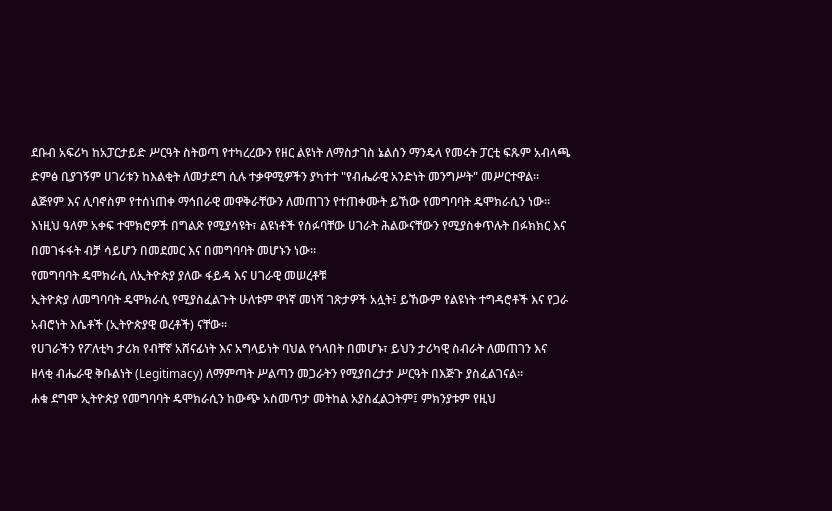ደቡብ አፍሪካ ከአፓርታይድ ሥርዓት ስትወጣ የተካረረውን የዘር ልዩነት ለማስታገስ ኔልሰን ማንዴላ የመሩት ፓርቲ ፍጹም አብላጫ ድምፅ ቢያገኝም ሀገሪቱን ከእልቂት ለመታደግ ሲሉ ተቃዋሚዎችን ያካተተ "የብሔራዊ አንድነት መንግሥት" መሥርተዋል።
ልጅየም እና ሊባኖስም የተሰነጠቀ ማኅበራዊ መዋቅራቸውን ለመጠገን የተጠቀሙት ይኸው የመግባባት ዴሞክራሲን ነው። እነዚህ ዓለም አቀፍ ተሞክሮዎች በግልጽ የሚያሳዩት፣ ልዩነቶች የሰፉባቸው ሀገራት ሕልውናቸውን የሚያስቀጥሉት በፉክክር እና በመገፋፋት ብቻ ሳይሆን በመደመር እና በመግባባት መሆኑን ነው።
የመግባባት ዴሞክራሲ ለኢትዮጵያ ያለው ፋይዳ እና ሀገራዊ መሠረቶቹ
ኢትዮጵያ ለመግባባት ዴሞክራሲ የሚያስፈልጉት ሁለቱም ዋነኛ መነሻ ገጽታዎች አሏት፤ ይኸውም የልዩነት ተግዳሮቶች እና የጋራ አብሮነት እሴቶች (ኢትዮጵያዊ ወረቶች) ናቸው።
የሀገራችን የፖለቲካ ታሪክ የብቸኛ አሸናፊነት እና አግላይነት ባህል የጎላበት በመሆኑ፣ ይህን ታሪካዊ ስብራት ለመጠገን እና ዘላቂ ብሔራዊ ቅቡልነት (Legitimacy) ለማምጣት ሥልጣን መጋራትን የሚያበረታታ ሥርዓት በእጅጉ ያስፈልገናል።
ሐቁ ደግሞ ኢትዮጵያ የመግባባት ዴሞክራሲን ከውጭ አስመጥታ መትከል አያስፈልጋትም፤ ምክንያቱም የዚህ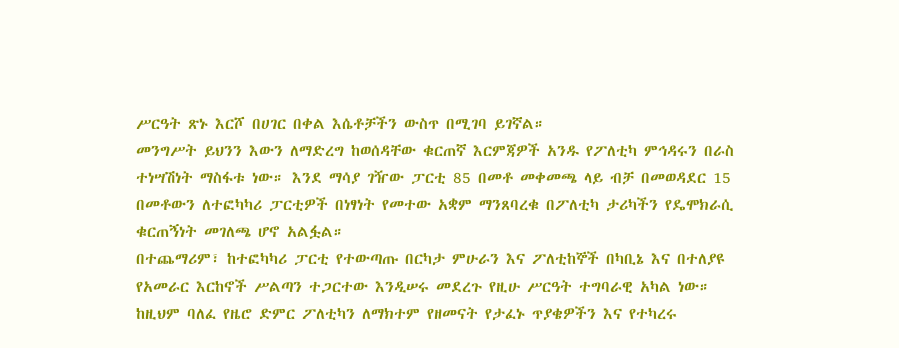ሥርዓት ጽኑ እርሾ በሀገር በቀል እሴቶቻችን ውስጥ በሚገባ ይገኛል።
መንግሥት ይህንን እውን ለማድረግ ከወሰዳቸው ቁርጠኛ እርምጃዎች አንዱ የፖለቲካ ምኅዳሩን በራስ ተነሣሽነት ማስፋቱ ነው። እንደ ማሳያ ገዥው ፓርቲ 85 በመቶ መቀመጫ ላይ ብቻ በመወዳደር 15 በመቶውን ለተፎካካሪ ፓርቲዎች በነፃነት የመተው አቋም ማንጸባረቁ በፖለቲካ ታሪካችን የዴሞክራሲ ቁርጠኝነት መገለጫ ሆኖ አልፏል።
በተጨማሪም፣ ከተፎካካሪ ፓርቲ የተውጣጡ በርካታ ምሁራን እና ፖለቲከኞች በካቢኔ እና በተለያዩ የአመራር እርከኖች ሥልጣን ተጋርተው እንዲሠሩ መደረጉ የዚሁ ሥርዓት ተግባራዊ አካል ነው።
ከዚህም ባለፈ የዜሮ ድምር ፖለቲካን ለማክተም የዘመናት የታፈኑ ጥያቄዎችን እና የተካረሩ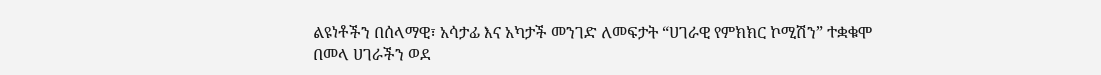ልዩነቶችን በሰላማዊ፣ አሳታፊ እና አካታች መንገድ ለመፍታት “ሀገራዊ የምክክር ኮሚሽን” ተቋቁሞ በመላ ሀገራችን ወደ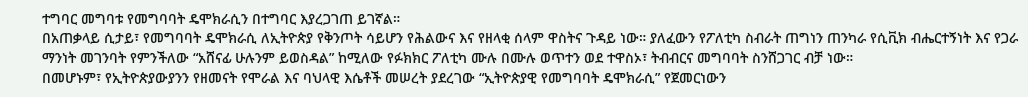ተግባር መግባቱ የመግባባት ዴሞክራሲን በተግባር እያረጋገጠ ይገኛል።
በአጠቃላይ ሲታይ፣ የመግባባት ዴሞክራሲ ለኢትዮጵያ የቅንጦት ሳይሆን የሕልውና እና የዘላቂ ሰላም ዋስትና ጉዳይ ነው። ያለፈውን የፖለቲካ ስብራት ጠግነን ጠንካራ የሲቪክ ብሔርተኝነት እና የጋራ ማንነት መገንባት የምንችለው “አሸናፊ ሁሉንም ይወስዳል” ከሚለው የፉክክር ፖለቲካ ሙሉ በሙሉ ወጥተን ወደ ተዋስኦ፣ ትብብርና መግባባት ስንሸጋገር ብቻ ነው።
በመሆኑም፣ የኢትዮጵያውያንን የዘመናት የሞራል እና ባህላዊ እሴቶች መሠረት ያደረገው “ኢትዮጵያዊ የመግባባት ዴሞክራሲ” የጀመርነውን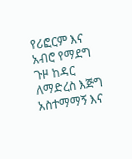የሪፎርም እና አብሮ የማደግ ጉዞ ከዳር ለማድረስ እጅግ አስተማማኝ እና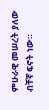ምሁራዊ መሠረት ያለው ብቸኛ ፍኖት ነው።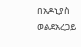በአዶኒያስ ወልደአረጋይ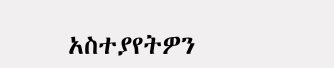አስተያየትዎን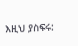እዚህ ያስፍሩ: